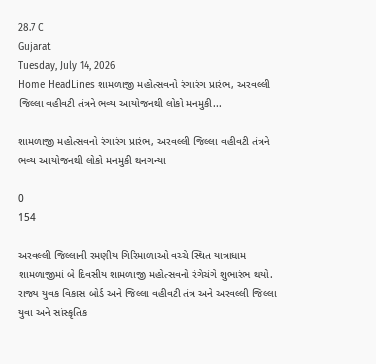28.7 C
Gujarat
Tuesday, July 14, 2026
Home HeadLines શામળાજી મહોત્સવનો રંગારંગ પ્રારંભ, અરવલ્લી જિલ્લા વહીવટી તંત્રને ભવ્ય આયોજનથી લોકો મનમુકી...

શામળાજી મહોત્સવનો રંગારંગ પ્રારંભ, અરવલ્લી જિલ્લા વહીવટી તંત્રને ભવ્ય આયોજનથી લોકો મનમુકી થનગન્યા

0
154

અરવલ્લી જિલ્લાની રમણીય ગિરિમાળાઓ વચ્ચે સ્થિત યાત્રાધામ શામળાજીમાં બે દિવસીય શામળાજી મહોત્સવનો રંગેચંગે શુભારંભ થયો. રાજ્ય યુવક વિકાસ બોર્ડ અને જિલ્લા વહીવટી તંત્ર અને અરવલ્લી જિલ્લા યુવા અને સાંસ્કૃતિક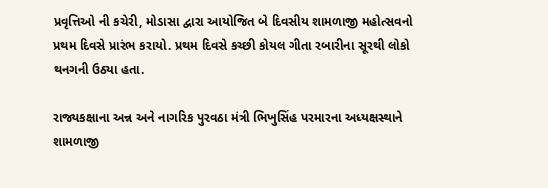પ્રવૃત્તિઓ ની કચેરી, મોડાસા દ્વારા આયોજિત બે દિવસીય શામળાજી મહોત્સવનો પ્રથમ દિવસે પ્રારંભ કરાયો. પ્રથમ દિવસે કચ્છી કોયલ ગીતા રબારીના સૂરથી લોકો થનગની ઉઠ્યા હતા.

રાજ્યકક્ષાના અન્ન અને નાગરિક પુરવઠા મંત્રી ભિખુસિંહ પરમારના અધ્યક્ષસ્થાને શામળાજી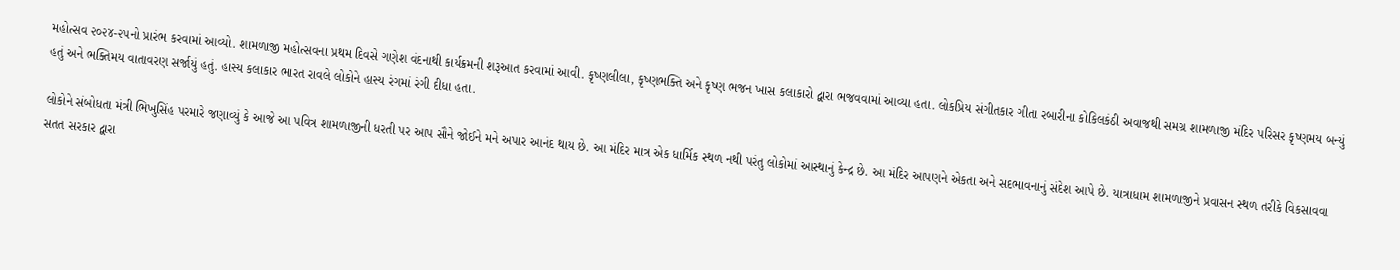મહોત્સવ ૨૦૨૪-૨૫નો પ્રારંભ કરવામાં આવ્યો. શામળાજી મહોત્સવના પ્રથમ દિવસે ગણેશ વંદનાથી કાર્યક્રમની શરૂઆત કરવામાં આવી. કૃષ્ણલીલા, કૃષ્ણભક્તિ અને કૃષ્ણ ભજન ખાસ કલાકારો દ્વારા ભજવવામાં આવ્યા હતા. લોકપ્રિય સંગીતકાર ગીતા રબારીના કોકિલકંઠી અવાજથી સમગ્ર શામળાજી મંદિર પરિસર કૃષ્ણમય બન્યું હતું અને ભક્તિમય વાતાવરણ સર્જાયું હતું. હાસ્ય કલાકાર ભારત રાવલે લોકોને હાસ્ય રંગમાં રંગી દીધા હતા.

લોકોને સંબોધતા મંત્રી ભિખુસિંહ પરમારે જણાવ્યું કે આજે આ પવિત્ર શામળાજીની ધરતી પર આપ સૌને જોઈને મને અપાર આનંદ થાય છે. આ મંદિર માત્ર એક ધાર્મિક સ્થળ નથી પરંતુ લોકોમાં આસ્થાનું કેન્દ્ર છે. આ મંદિર આપણને એકતા અને સદભાવનાનું સંદેશ આપે છે. યાત્રાધામ શામળાજીને પ્રવાસન સ્થળ તરીકે વિકસાવવા સતત સરકાર દ્વારા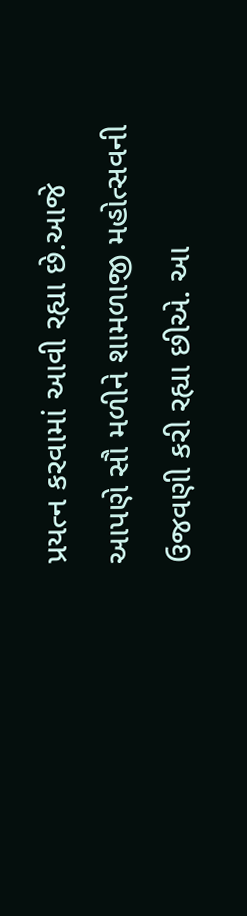પ્રયત્ન કરવામાં આવી રહ્યા છે.આજે આપણે સૌ મળીને શામળાજી મહોત્સવની ઉજવણી કરી રહ્યા છીએ. આ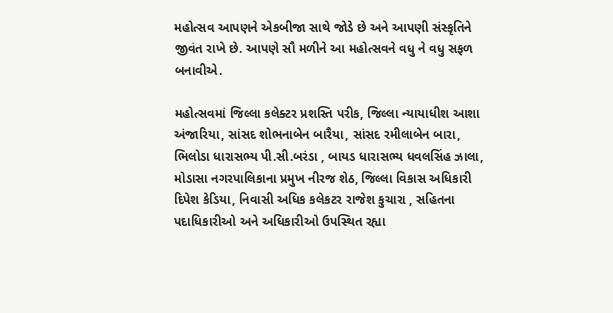મહોત્સવ આપણને એકબીજા સાથે જોડે છે અને આપણી સંસ્કૃતિને જીવંત રાખે છે. આપણે સૌ મળીને આ મહોત્સવને વધુ ને વધુ સફળ બનાવીએ.

મહોત્સવમાં જિલ્લા કલેક્ટર પ્રશસ્તિ પરીક, જિલ્લા ન્યાયાધીશ આશા અંજારિયા, સાંસદ શોભનાબેન બારૈયા, સાંસદ રમીલાબેન બારા, ભિલોડા ધારાસભ્ય પી.સી.બરંડા , બાયડ ધારાસભ્ય ધવલસિંહ ઝાલા, મોડાસા નગરપાલિકાના પ્રમુખ નીરજ શેઠ, જિલ્લા વિકાસ અધિકારી દિપેશ કેડિયા, નિવાસી અધિક કલેકટર રાજેશ કુચારા , સહિતના પદાધિકારીઓ અને અધિકારીઓ ઉપસ્થિત રહ્યા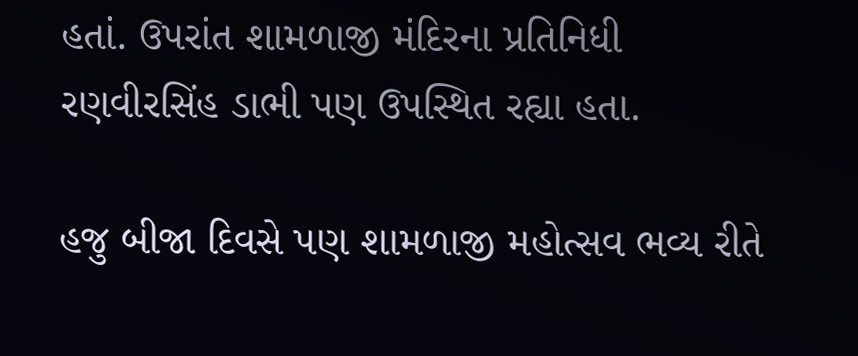હતાં. ઉપરાંત શામળાજી મંદિરના પ્રતિનિધી રણવીરસિંહ ડાભી પણ ઉપસ્થિત રહ્યા હતા.

હજુ બીજા દિવસે પણ શામળાજી મહોત્સવ ભવ્ય રીતે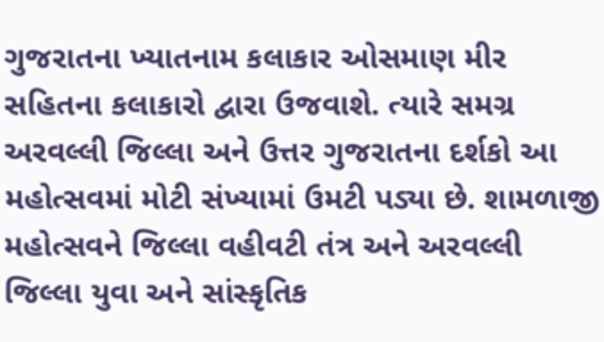ગુજરાતના ખ્યાતનામ કલાકાર ઓસમાણ મીર સહિતના કલાકારો દ્વારા ઉજવાશે. ત્યારે સમગ્ર અરવલ્લી જિલ્લા અને ઉત્તર ગુજરાતના દર્શકો આ મહોત્સવમાં મોટી સંખ્યામાં ઉમટી પડ્યા છે. શામળાજી મહોત્સવને જિલ્લા વહીવટી તંત્ર અને અરવલ્લી જિલ્લા યુવા અને સાંસ્કૃતિક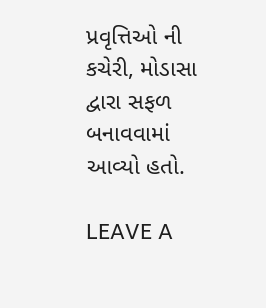પ્રવૃત્તિઓ ની કચેરી, મોડાસા દ્વારા સફળ બનાવવામાં આવ્યો હતો.

LEAVE A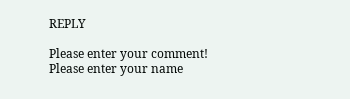REPLY

Please enter your comment!
Please enter your name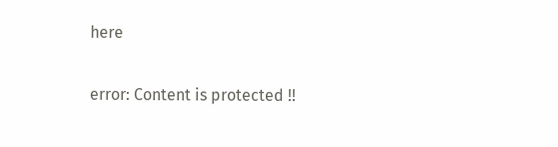here

error: Content is protected !!